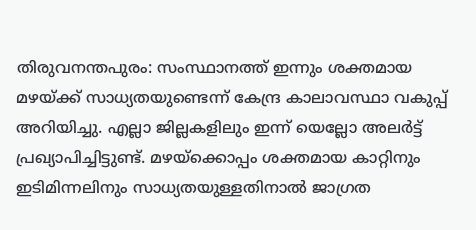തിരുവനന്തപുരം: സംസ്ഥാനത്ത് ഇന്നും ശക്തമായ മഴയ്ക്ക് സാധ്യതയുണ്ടെന്ന് കേന്ദ്ര കാലാവസ്ഥാ വകുപ്പ് അറിയിച്ചു. എല്ലാ ജില്ലകളിലും ഇന്ന് യെല്ലോ അലർട്ട് പ്രഖ്യാപിച്ചിട്ടുണ്ട്. മഴയ്ക്കൊപ്പം ശക്തമായ കാറ്റിനും ഇടിമിന്നലിനും സാധ്യതയുള്ളതിനാൽ ജാഗ്രത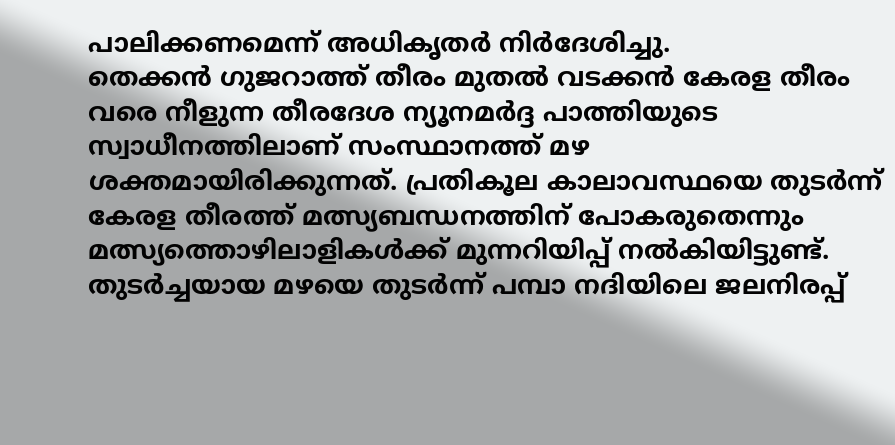പാലിക്കണമെന്ന് അധികൃതർ നിർദേശിച്ചു.
തെക്കൻ ഗുജറാത്ത് തീരം മുതൽ വടക്കൻ കേരള തീരം വരെ നീളുന്ന തീരദേശ ന്യൂനമർദ്ദ പാത്തിയുടെ സ്വാധീനത്തിലാണ് സംസ്ഥാനത്ത് മഴ ശക്തമായിരിക്കുന്നത്. പ്രതികൂല കാലാവസ്ഥയെ തുടർന്ന് കേരള തീരത്ത് മത്സ്യബന്ധനത്തിന് പോകരുതെന്നും മത്സ്യത്തൊഴിലാളികൾക്ക് മുന്നറിയിപ്പ് നൽകിയിട്ടുണ്ട്.
തുടർച്ചയായ മഴയെ തുടർന്ന് പമ്പാ നദിയിലെ ജലനിരപ്പ്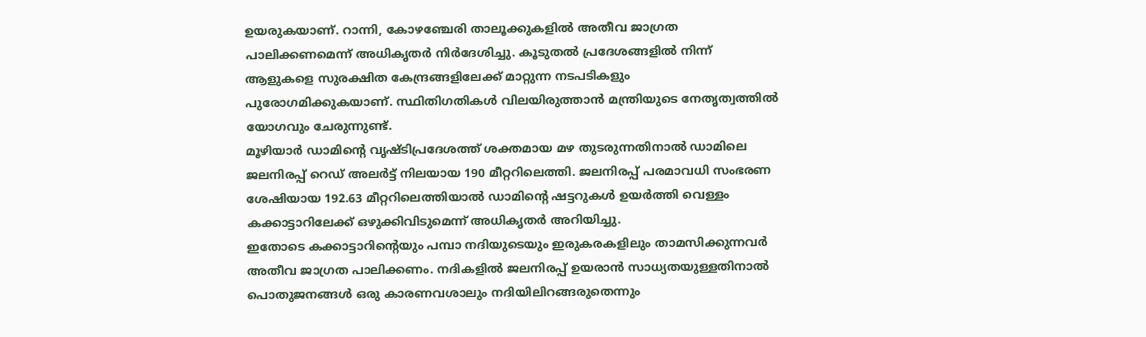ഉയരുകയാണ്. റാന്നി, കോഴഞ്ചേരി താലൂക്കുകളിൽ അതീവ ജാഗ്രത പാലിക്കണമെന്ന് അധികൃതർ നിർദേശിച്ചു. കൂടുതൽ പ്രദേശങ്ങളിൽ നിന്ന് ആളുകളെ സുരക്ഷിത കേന്ദ്രങ്ങളിലേക്ക് മാറ്റുന്ന നടപടികളും പുരോഗമിക്കുകയാണ്. സ്ഥിതിഗതികൾ വിലയിരുത്താൻ മന്ത്രിയുടെ നേതൃത്വത്തിൽ യോഗവും ചേരുന്നുണ്ട്.
മൂഴിയാർ ഡാമിന്റെ വൃഷ്ടിപ്രദേശത്ത് ശക്തമായ മഴ തുടരുന്നതിനാൽ ഡാമിലെ ജലനിരപ്പ് റെഡ് അലർട്ട് നിലയായ 190 മീറ്ററിലെത്തി. ജലനിരപ്പ് പരമാവധി സംഭരണ ശേഷിയായ 192.63 മീറ്ററിലെത്തിയാൽ ഡാമിന്റെ ഷട്ടറുകൾ ഉയർത്തി വെള്ളം കക്കാട്ടാറിലേക്ക് ഒഴുക്കിവിടുമെന്ന് അധികൃതർ അറിയിച്ചു.
ഇതോടെ കക്കാട്ടാറിന്റെയും പമ്പാ നദിയുടെയും ഇരുകരകളിലും താമസിക്കുന്നവർ അതീവ ജാഗ്രത പാലിക്കണം. നദികളിൽ ജലനിരപ്പ് ഉയരാൻ സാധ്യതയുള്ളതിനാൽ പൊതുജനങ്ങൾ ഒരു കാരണവശാലും നദിയിലിറങ്ങരുതെന്നും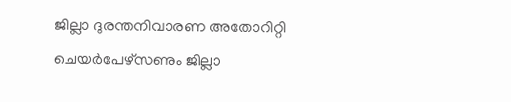ജില്ലാ ദുരന്തനിവാരണ അതോറിറ്റി ചെയർപേഴ്സണും ജില്ലാ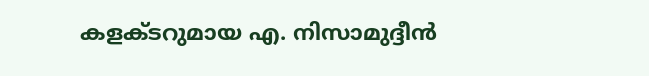കളക്ടറുമായ എ. നിസാമുദ്ദീൻ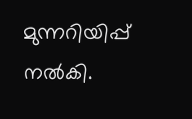മുന്നറിയിപ്പ് നൽകി.